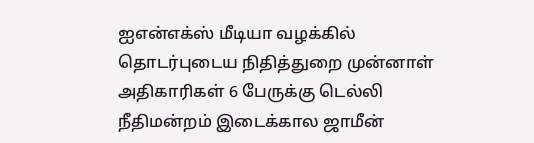ஐஎன்எக்ஸ் மீடியா வழக்கில் தொடர்புடைய நிதித்துறை முன்னாள் அதிகாரிகள் 6 பேருக்கு டெல்லி நீதிமன்றம் இடைக்கால ஜாமீன்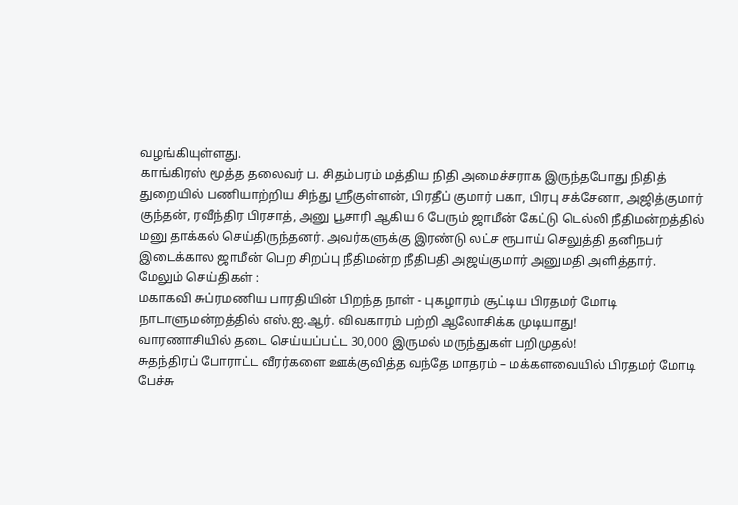வழங்கியுள்ளது.
காங்கிரஸ் மூத்த தலைவர் ப. சிதம்பரம் மத்திய நிதி அமைச்சராக இருந்தபோது நிதித் துறையில் பணியாற்றிய சிந்து ஸ்ரீகுள்ளன், பிரதீப் குமார் பகா, பிரபு சக்சேனா, அஜித்குமார் குந்தன், ரவீந்திர பிரசாத், அனு பூசாரி ஆகிய 6 பேரும் ஜாமீன் கேட்டு டெல்லி நீதிமன்றத்தில் மனு தாக்கல் செய்திருந்தனர். அவர்களுக்கு இரண்டு லட்ச ரூபாய் செலுத்தி தனிநபர் இடைக்கால ஜாமீன் பெற சிறப்பு நீதிமன்ற நீதிபதி அஜய்குமார் அனுமதி அளித்தார்.
மேலும் செய்திகள் :
மகாகவி சுப்ரமணிய பாரதியின் பிறந்த நாள் - புகழாரம் சூட்டிய பிரதமர் மோடி
நாடாளுமன்றத்தில் எஸ்.ஐ.ஆர். விவகாரம் பற்றி ஆலோசிக்க முடியாது!
வாரணாசியில் தடை செய்யப்பட்ட 30,000 இருமல் மருந்துகள் பறிமுதல்!
சுதந்திரப் போராட்ட வீரர்களை ஊக்குவித்த வந்தே மாதரம் – மக்களவையில் பிரதமர் மோடி பேச்சு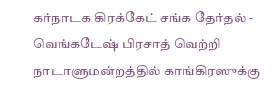கர்நாடக கிரக்கேட் சங்க தேர்தல் - வெங்கடேஷ் பிரசாத் வெற்றி
நாடாளுமன்றத்தில் காங்கிரஸுக்கு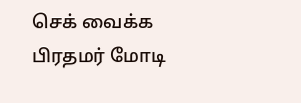செக் வைக்க பிரதமர் மோடி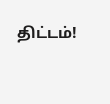திட்டம்!